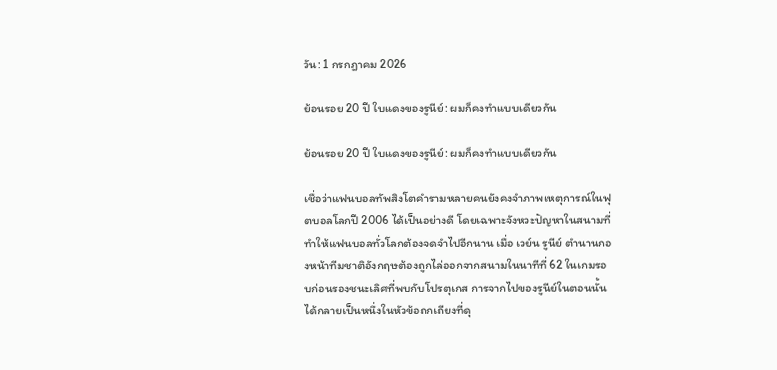วัน: 1 กรกฎาคม 2026

ย้อนรอย 20 ปี ใบแดงของรูนีย์: ผมก็คงทำแบบเดียวกัน

ย้อนรอย 20 ปี ใบแดงของรูนีย์: ผมก็คงทำแบบเดียวกัน

เชื่อว่าแฟนบอลทัพสิงโตคำรามหลายคนยังคงจำภาพเหตุการณ์ในฟุตบอลโลกปี 2006 ได้เป็นอย่างดี โดยเฉพาะจังหวะปัญหาในสนามที่ทำให้แฟนบอลทั่วโลกต้องจดจำไปอีกนาน เมื่อ เวย์น รูนีย์ ตำนานกองหน้าทีมชาติอังกฤษต้องถูกไล่ออกจากสนามในนาทีที่ 62 ในเกมรอบก่อนรองชนะเลิศที่พบกับโปรตุเกส การจากไปของรูนีย์ในตอนนั้นได้กลายเป็นหนึ่งในหัวข้อถกเถียงที่ดุ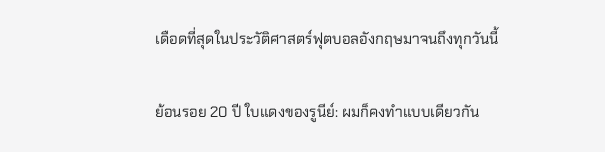เดือดที่สุดในประวัติศาสตร์ฟุตบอลอังกฤษมาจนถึงทุกวันนี้

ย้อนรอย 20 ปี ใบแดงของรูนีย์: ผมก็คงทำแบบเดียวกัน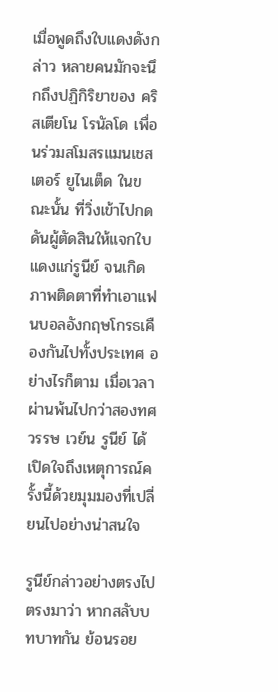เมื่อพูดถึงใบแดงดังกล่าว หลายคนมักจะนึกถึงปฏิกิริยาของ คริสเตียโน โรนัลโด เพื่อนร่วมสโมสรแมนเชสเตอร์ ยูไนเต็ด ในขณะนั้น ที่วิ่งเข้าไปกดดันผู้ตัดสินให้แจกใบแดงแก่รูนีย์ จนเกิดภาพติดตาที่ทำเอาแฟนบอลอังกฤษโกรธเคืองกันไปทั้งประเทศ อย่างไรก็ตาม เมื่อเวลาผ่านพ้นไปกว่าสองทศวรรษ เวย์น รูนีย์ ได้เปิดใจถึงเหตุการณ์ครั้งนี้ด้วยมุมมองที่เปลี่ยนไปอย่างน่าสนใจ

รูนีย์กล่าวอย่างตรงไปตรงมาว่า หากสลับบทบาทกัน ย้อนรอย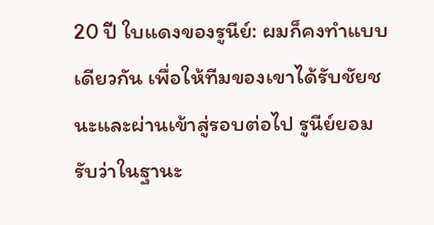20 ปี ใบแดงของรูนีย์: ผมก็คงทำแบบเดียวกัน เพื่อให้ทีมของเขาได้รับชัยชนะและผ่านเข้าสู่รอบต่อไป รูนีย์ยอมรับว่าในฐานะ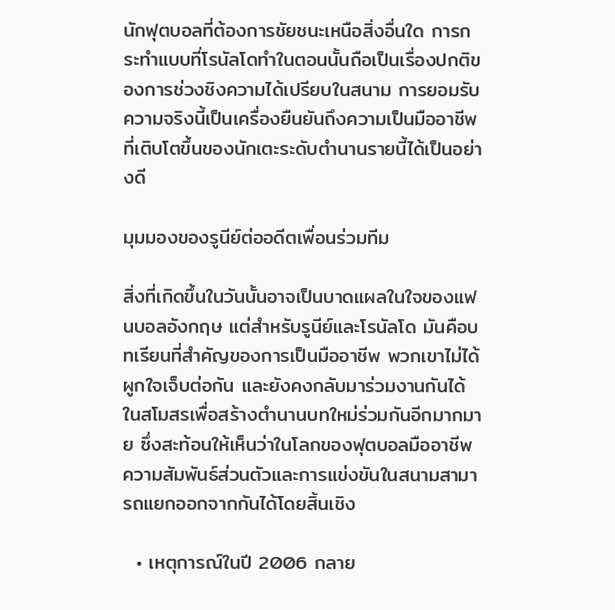นักฟุตบอลที่ต้องการชัยชนะเหนือสิ่งอื่นใด การกระทำแบบที่โรนัลโดทำในตอนนั้นถือเป็นเรื่องปกติของการช่วงชิงความได้เปรียบในสนาม การยอมรับความจริงนี้เป็นเครื่องยืนยันถึงความเป็นมืออาชีพที่เติบโตขึ้นของนักเตะระดับตำนานรายนี้ได้เป็นอย่างดี

มุมมองของรูนีย์ต่ออดีตเพื่อนร่วมทีม

สิ่งที่เกิดขึ้นในวันนั้นอาจเป็นบาดแผลในใจของแฟนบอลอังกฤษ แต่สำหรับรูนีย์และโรนัลโด มันคือบทเรียนที่สำคัญของการเป็นมืออาชีพ พวกเขาไม่ได้ผูกใจเจ็บต่อกัน และยังคงกลับมาร่วมงานกันได้ในสโมสรเพื่อสร้างตำนานบทใหม่ร่วมกันอีกมากมาย ซึ่งสะท้อนให้เห็นว่าในโลกของฟุตบอลมืออาชีพ ความสัมพันธ์ส่วนตัวและการแข่งขันในสนามสามารถแยกออกจากกันได้โดยสิ้นเชิง

  • เหตุการณ์ในปี 2006 กลาย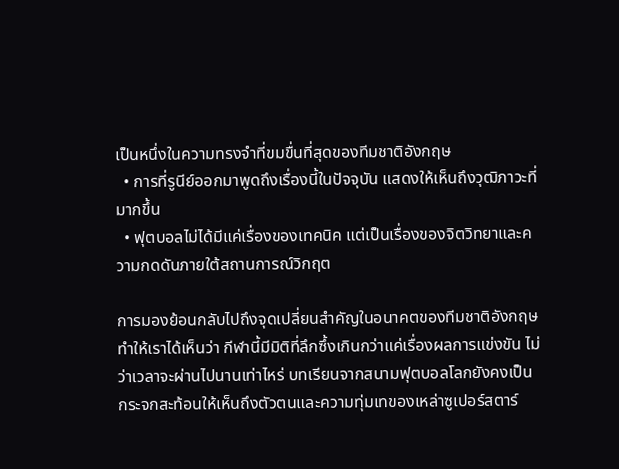เป็นหนึ่งในความทรงจำที่ขมขื่นที่สุดของทีมชาติอังกฤษ
  • การที่รูนีย์ออกมาพูดถึงเรื่องนี้ในปัจจุบัน แสดงให้เห็นถึงวุฒิภาวะที่มากขึ้น
  • ฟุตบอลไม่ได้มีแค่เรื่องของเทคนิค แต่เป็นเรื่องของจิตวิทยาและความกดดันภายใต้สถานการณ์วิกฤต

การมองย้อนกลับไปถึงจุดเปลี่ยนสำคัญในอนาคตของทีมชาติอังกฤษทำให้เราได้เห็นว่า กีฬานี้มีมิติที่ลึกซึ้งเกินกว่าแค่เรื่องผลการแข่งขัน ไม่ว่าเวลาจะผ่านไปนานเท่าไหร่ บทเรียนจากสนามฟุตบอลโลกยังคงเป็นกระจกสะท้อนให้เห็นถึงตัวตนและความทุ่มเทของเหล่าซูเปอร์สตาร์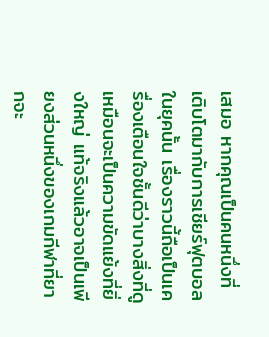เสมอ หากคุณเป็นคนหนึ่งที่เติบโตมากับการเชียร์ฟุตบอลในยุคนั้น เรื่องราวนี้ถือเป็นเครื่องเตือนใจชั้นดีว่าบางสิ่งที่ดูเหมือนจะเป็นความขัดแย้งที่ยิ่งใหญ่ แท้จริงแล้วอาจเป็นเพียงส่วนหนึ่งของเกมกีฬาที่ยากจะ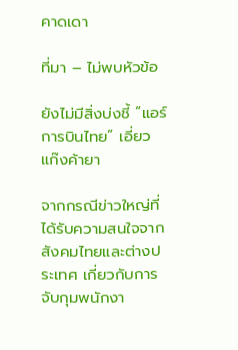คาดเดา

ที่มา – ไม่พบหัวข้อ

ยังไม่มีสิ่งบ่งชี้ “แอร์การบินไทย” เอี่ยวแก๊งค้ายา

จากกรณีข่าวใหญ่ที่ได้รับความสนใจจากสังคมไทยและต่างประเทศ เกี่ยวกับการจับกุมพนักงา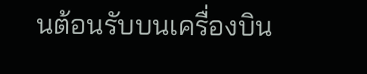นต้อนรับบนเครื่องบิน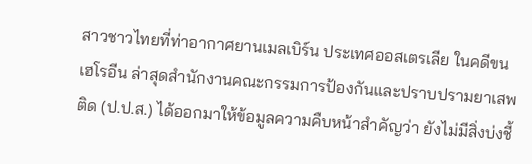สาวชาวไทยที่ท่าอากาศยานเมลเบิร์น ประเทศออสเตรเลีย ในคดีขนเฮโรอีน ล่าสุดสำนักงานคณะกรรมการป้องกันและปราบปรามยาเสพติด (ป.ป.ส.) ได้ออกมาให้ข้อมูลความคืบหน้าสำคัญว่า ยังไม่มีสิ่งบ่งชี้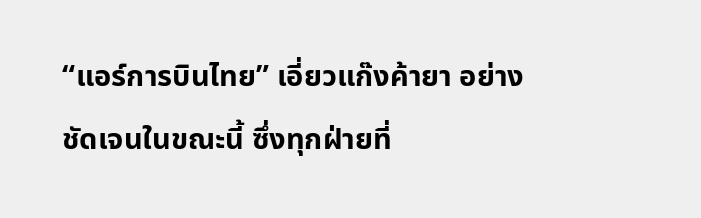“แอร์การบินไทย” เอี่ยวแก๊งค้ายา อย่างชัดเจนในขณะนี้ ซึ่งทุกฝ่ายที่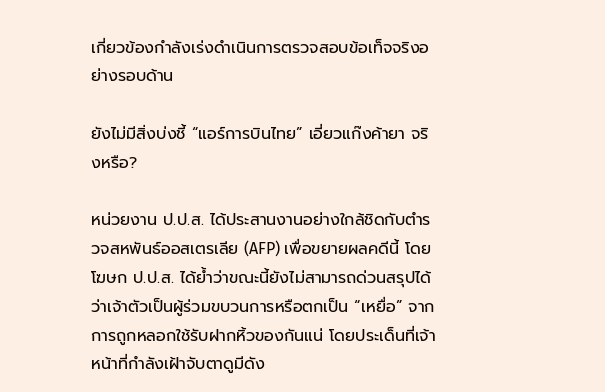เกี่ยวข้องกำลังเร่งดำเนินการตรวจสอบข้อเท็จจริงอย่างรอบด้าน

ยังไม่มีสิ่งบ่งชี้ “แอร์การบินไทย” เอี่ยวแก๊งค้ายา จริงหรือ?

หน่วยงาน ป.ป.ส. ได้ประสานงานอย่างใกล้ชิดกับตำรวจสหพันธ์ออสเตรเลีย (AFP) เพื่อขยายผลคดีนี้ โดยโฆษก ป.ป.ส. ได้ย้ำว่าขณะนี้ยังไม่สามารถด่วนสรุปได้ว่าเจ้าตัวเป็นผู้ร่วมขบวนการหรือตกเป็น “เหยื่อ” จากการถูกหลอกใช้รับฝากหิ้วของกันแน่ โดยประเด็นที่เจ้าหน้าที่กำลังเฝ้าจับตาดูมีดัง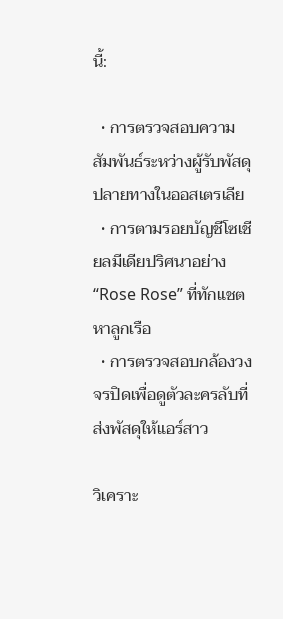นี้:

  • การตรวจสอบความสัมพันธ์ระหว่างผู้รับพัสดุปลายทางในออสเตรเลีย
  • การตามรอยบัญชีโซเชียลมีเดียปริศนาอย่าง “Rose Rose” ที่ทักแชตหาลูกเรือ
  • การตรวจสอบกล้องวงจรปิดเพื่อดูตัวละครลับที่ส่งพัสดุให้แอร์สาว

วิเคราะ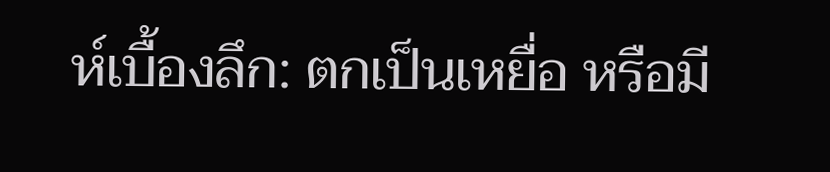ห์เบื้องลึก: ตกเป็นเหยื่อ หรือมี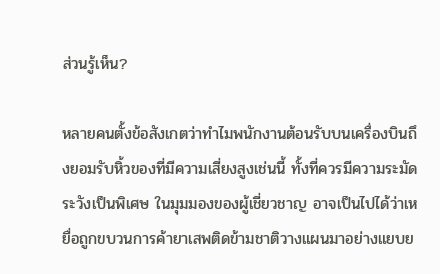ส่วนรู้เห็น?

หลายคนตั้งข้อสังเกตว่าทำไมพนักงานต้อนรับบนเครื่องบินถึงยอมรับหิ้วของที่มีความเสี่ยงสูงเช่นนี้ ทั้งที่ควรมีความระมัดระวังเป็นพิเศษ ในมุมมองของผู้เชี่ยวชาญ อาจเป็นไปได้ว่าเหยื่อถูกขบวนการค้ายาเสพติดข้ามชาติวางแผนมาอย่างแยบย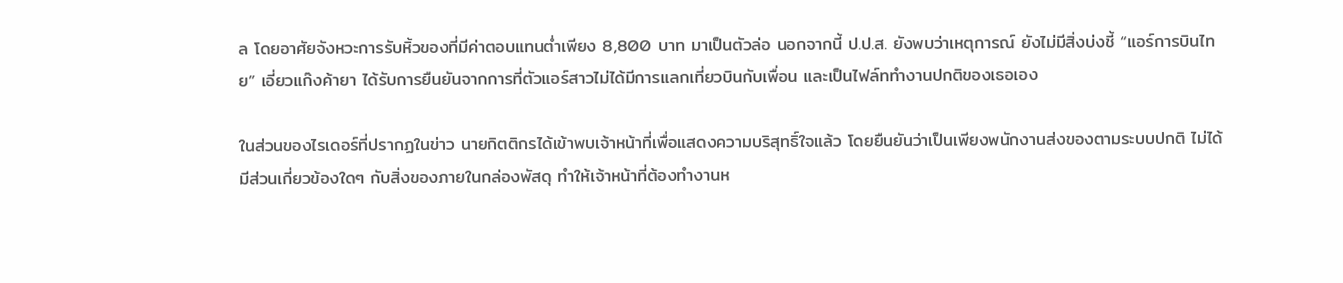ล โดยอาศัยจังหวะการรับหิ้วของที่มีค่าตอบแทนต่ำเพียง 8,800 บาท มาเป็นตัวล่อ นอกจากนี้ ป.ป.ส. ยังพบว่าเหตุการณ์ ยังไม่มีสิ่งบ่งชี้ “แอร์การบินไทย” เอี่ยวแก๊งค้ายา ได้รับการยืนยันจากการที่ตัวแอร์สาวไม่ได้มีการแลกเที่ยวบินกับเพื่อน และเป็นไฟล์ททำงานปกติของเธอเอง

ในส่วนของไรเดอร์ที่ปรากฏในข่าว นายกิตติกรได้เข้าพบเจ้าหน้าที่เพื่อแสดงความบริสุทธิ์ใจแล้ว โดยยืนยันว่าเป็นเพียงพนักงานส่งของตามระบบปกติ ไม่ได้มีส่วนเกี่ยวข้องใดๆ กับสิ่งของภายในกล่องพัสดุ ทำให้เจ้าหน้าที่ต้องทำงานห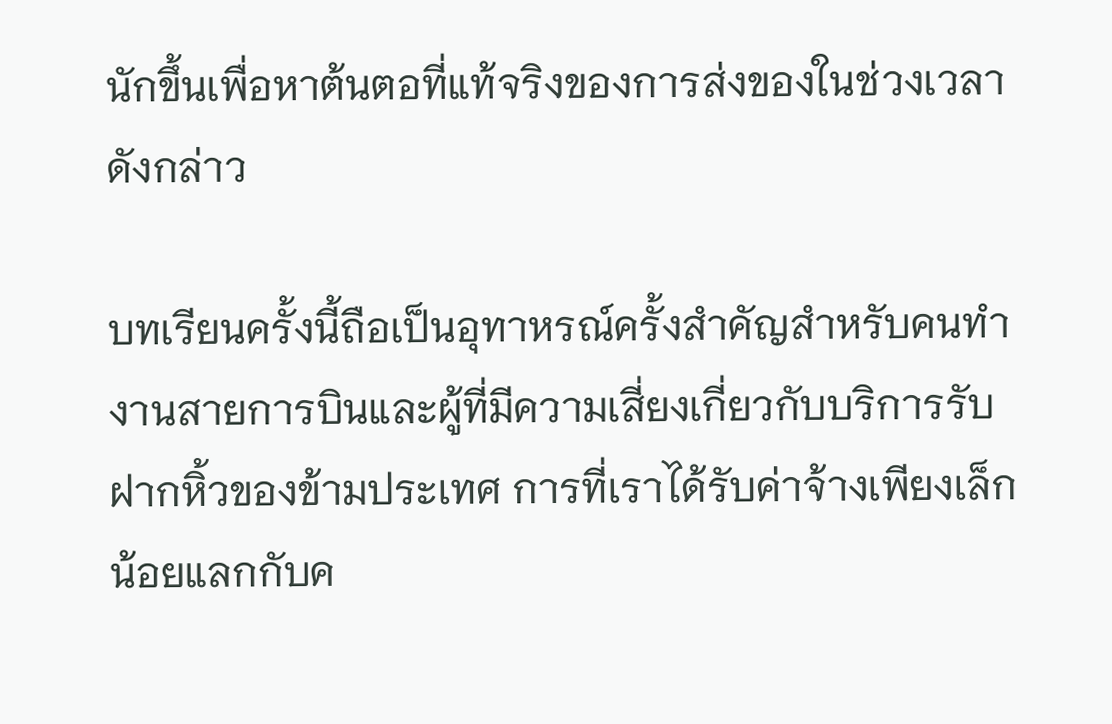นักขึ้นเพื่อหาต้นตอที่แท้จริงของการส่งของในช่วงเวลาดังกล่าว

บทเรียนครั้งนี้ถือเป็นอุทาหรณ์ครั้งสำคัญสำหรับคนทำงานสายการบินและผู้ที่มีความเสี่ยงเกี่ยวกับบริการรับฝากหิ้วของข้ามประเทศ การที่เราได้รับค่าจ้างเพียงเล็กน้อยแลกกับค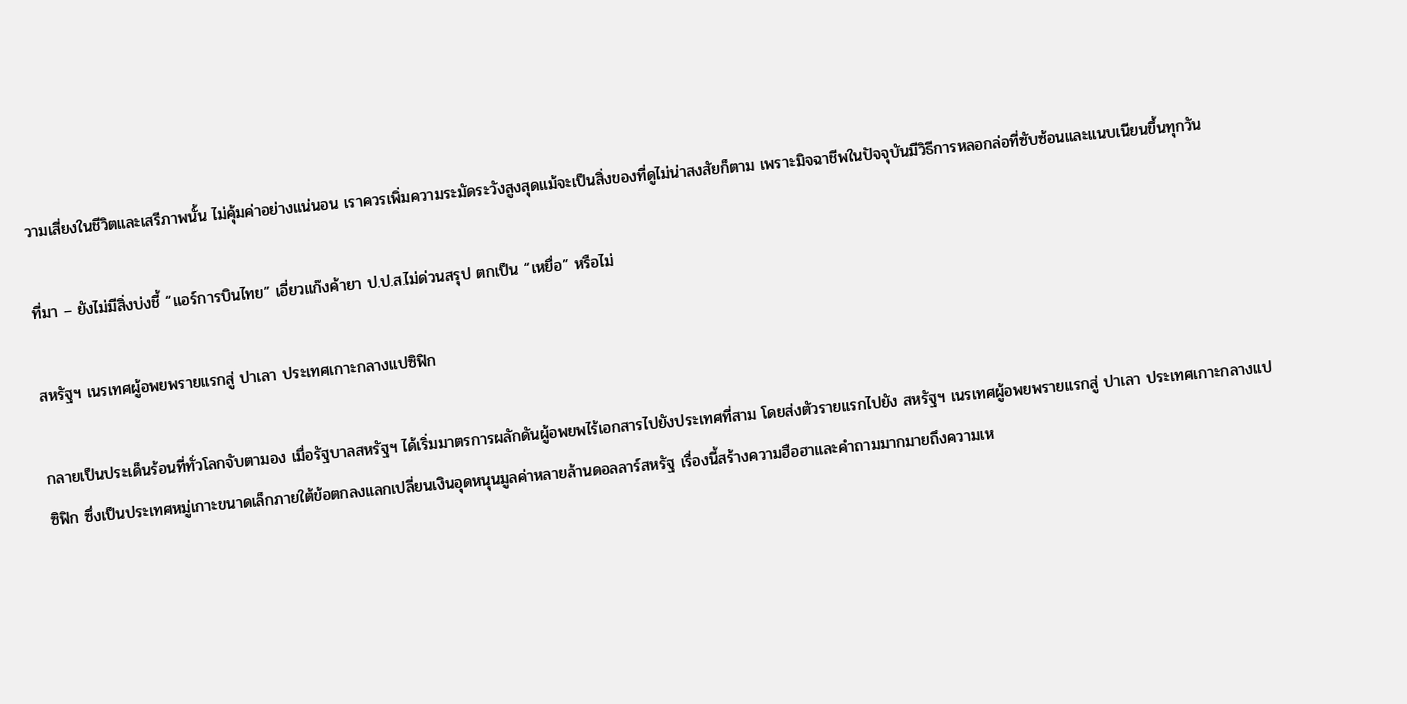วามเสี่ยงในชีวิตและเสรีภาพนั้น ไม่คุ้มค่าอย่างแน่นอน เราควรเพิ่มความระมัดระวังสูงสุดแม้จะเป็นสิ่งของที่ดูไม่น่าสงสัยก็ตาม เพราะมิจฉาชีพในปัจจุบันมีวิธีการหลอกล่อที่ซับซ้อนและแนบเนียนขึ้นทุกวัน

ที่มา – ยังไม่มีสิ่งบ่งชี้ “แอร์การบินไทย” เอี่ยวแก๊งค้ายา ป.ป.ส.ไม่ด่วนสรุป ตกเป็น “เหยื่อ” หรือไม่

สหรัฐฯ เนรเทศผู้อพยพรายแรกสู่ ปาเลา ประเทศเกาะกลางแปซิฟิก

กลายเป็นประเด็นร้อนที่ทั่วโลกจับตามอง เมื่อรัฐบาลสหรัฐฯ ได้เริ่มมาตรการผลักดันผู้อพยพไร้เอกสารไปยังประเทศที่สาม โดยส่งตัวรายแรกไปยัง สหรัฐฯ เนรเทศผู้อพยพรายแรกสู่ ปาเลา ประเทศเกาะกลางแปซิฟิก ซึ่งเป็นประเทศหมู่เกาะขนาดเล็กภายใต้ข้อตกลงแลกเปลี่ยนเงินอุดหนุนมูลค่าหลายล้านดอลลาร์สหรัฐ เรื่องนี้สร้างความฮือฮาและคำถามมากมายถึงความเห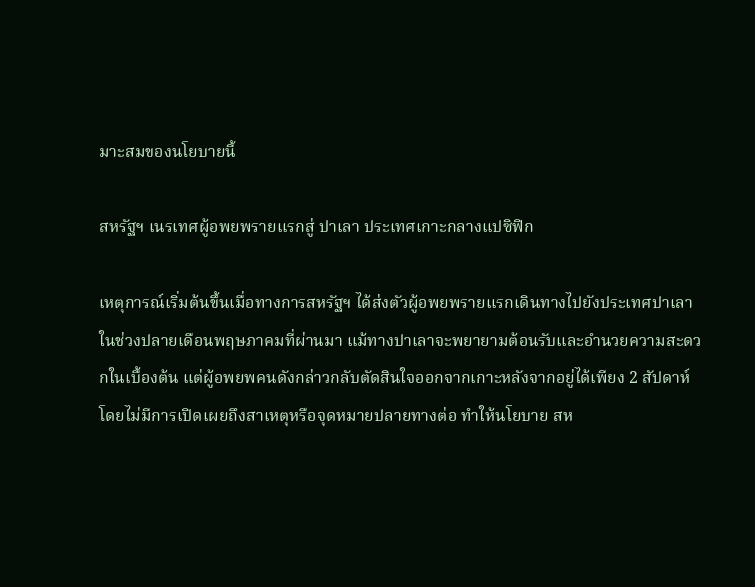มาะสมของนโยบายนี้

สหรัฐฯ เนรเทศผู้อพยพรายแรกสู่ ปาเลา ประเทศเกาะกลางแปซิฟิก

เหตุการณ์เริ่มต้นขึ้นเมื่อทางการสหรัฐฯ ได้ส่งตัวผู้อพยพรายแรกเดินทางไปยังประเทศปาเลาในช่วงปลายเดือนพฤษภาคมที่ผ่านมา แม้ทางปาเลาจะพยายามต้อนรับและอำนวยความสะดวกในเบื้องต้น แต่ผู้อพยพคนดังกล่าวกลับตัดสินใจออกจากเกาะหลังจากอยู่ได้เพียง 2 สัปดาห์ โดยไม่มีการเปิดเผยถึงสาเหตุหรือจุดหมายปลายทางต่อ ทำให้นโยบาย สห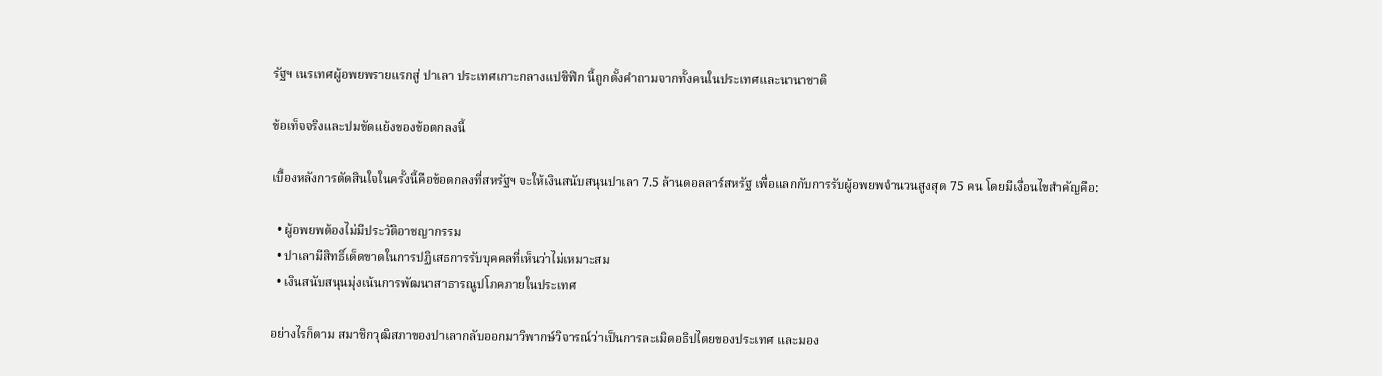รัฐฯ เนรเทศผู้อพยพรายแรกสู่ ปาเลา ประเทศเกาะกลางแปซิฟิก นี้ถูกตั้งคำถามจากทั้งคนในประเทศและนานาชาติ

ข้อเท็จจริงและปมขัดแย้งของข้อตกลงนี้

เบื้องหลังการตัดสินใจในครั้งนี้คือข้อตกลงที่สหรัฐฯ จะให้เงินสนับสนุนปาเลา 7.5 ล้านดอลลาร์สหรัฐ เพื่อแลกกับการรับผู้อพยพจำนวนสูงสุด 75 คน โดยมีเงื่อนไขสำคัญคือ:

  • ผู้อพยพต้องไม่มีประวัติอาชญากรรม
  • ปาเลามีสิทธิ์เด็ดขาดในการปฏิเสธการรับบุคคลที่เห็นว่าไม่เหมาะสม
  • เงินสนับสนุนมุ่งเน้นการพัฒนาสาธารณูปโภคภายในประเทศ

อย่างไรก็ตาม สมาชิกวุฒิสภาของปาเลากลับออกมาวิพากษ์วิจารณ์ว่าเป็นการละเมิดอธิปไตยของประเทศ และมอง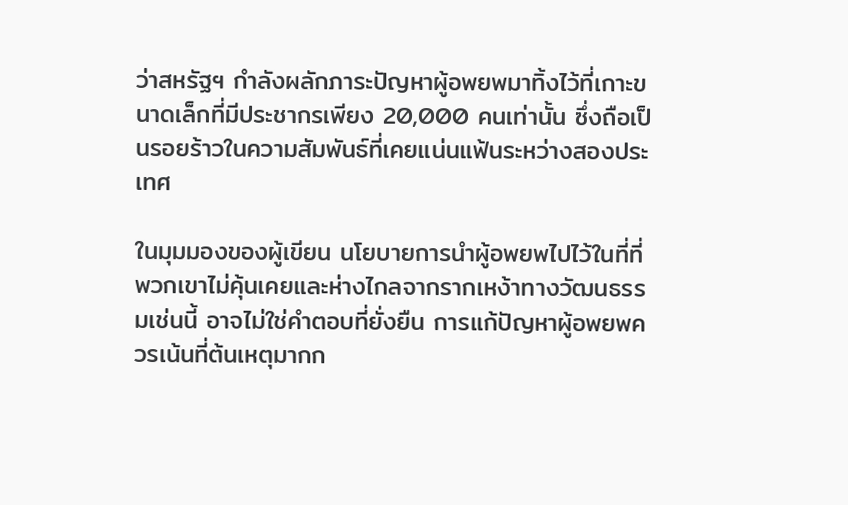ว่าสหรัฐฯ กำลังผลักภาระปัญหาผู้อพยพมาทิ้งไว้ที่เกาะขนาดเล็กที่มีประชากรเพียง 20,000 คนเท่านั้น ซึ่งถือเป็นรอยร้าวในความสัมพันธ์ที่เคยแน่นแฟ้นระหว่างสองประเทศ

ในมุมมองของผู้เขียน นโยบายการนำผู้อพยพไปไว้ในที่ที่พวกเขาไม่คุ้นเคยและห่างไกลจากรากเหง้าทางวัฒนธรรมเช่นนี้ อาจไม่ใช่คำตอบที่ยั่งยืน การแก้ปัญหาผู้อพยพควรเน้นที่ต้นเหตุมากก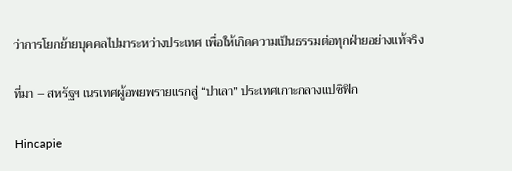ว่าการโยกย้ายบุคคลไปมาระหว่างประเทศ เพื่อให้เกิดความเป็นธรรมต่อทุกฝ่ายอย่างแท้จริง

ที่มา – สหรัฐฯ เนรเทศผู้อพยพรายแรกสู่ “ปาเลา” ประเทศเกาะกลางแปซิฟิก

Hincapie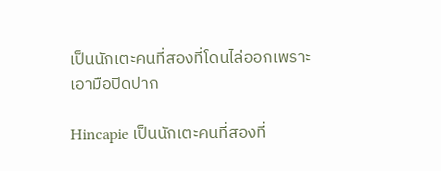เป็นนักเตะคนที่สองที่โดนไล่ออกเพราะเอามือปิดปาก

Hincapie เป็นนักเตะคนที่สองที่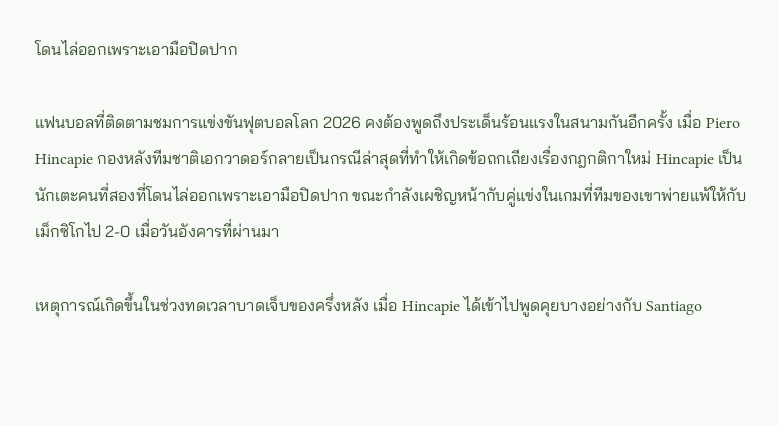โดนไล่ออกเพราะเอามือปิดปาก

แฟนบอลที่ติดตามชมการแข่งขันฟุตบอลโลก 2026 คงต้องพูดถึงประเด็นร้อนแรงในสนามกันอีกครั้ง เมื่อ Piero Hincapie กองหลังทีมชาติเอกวาดอร์กลายเป็นกรณีล่าสุดที่ทำให้เกิดข้อถกเถียงเรื่องกฎกติกาใหม่ Hincapie เป็นนักเตะคนที่สองที่โดนไล่ออกเพราะเอามือปิดปาก ขณะกำลังเผชิญหน้ากับคู่แข่งในเกมที่ทีมของเขาพ่ายแพ้ให้กับเม็กซิโกไป 2-0 เมื่อวันอังคารที่ผ่านมา

เหตุการณ์เกิดขึ้นในช่วงทดเวลาบาดเจ็บของครึ่งหลัง เมื่อ Hincapie ได้เข้าไปพูดคุยบางอย่างกับ Santiago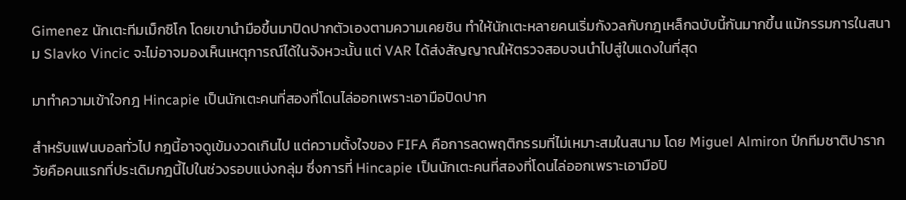Gimenez นักเตะทีมเม็กซิโก โดยเขานำมือขึ้นมาปิดปากตัวเองตามความเคยชิน ทำให้นักเตะหลายคนเริ่มกังวลกับกฎเหล็กฉบับนี้กันมากขึ้น แม้กรรมการในสนาม Slavko Vincic จะไม่อาจมองเห็นเหตุการณ์ได้ในจังหวะนั้น แต่ VAR ได้ส่งสัญญาณให้ตรวจสอบจนนำไปสู่ใบแดงในที่สุด

มาทำความเข้าใจกฎ Hincapie เป็นนักเตะคนที่สองที่โดนไล่ออกเพราะเอามือปิดปาก

สำหรับแฟนบอลทั่วไป กฎนี้อาจดูเข้มงวดเกินไป แต่ความตั้งใจของ FIFA คือการลดพฤติกรรมที่ไม่เหมาะสมในสนาม โดย Miguel Almiron ปีกทีมชาติปารากวัยคือคนแรกที่ประเดิมกฎนี้ไปในช่วงรอบแบ่งกลุ่ม ซึ่งการที่ Hincapie เป็นนักเตะคนที่สองที่โดนไล่ออกเพราะเอามือปิ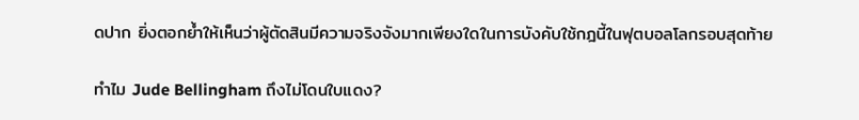ดปาก ยิ่งตอกย้ำให้เห็นว่าผู้ตัดสินมีความจริงจังมากเพียงใดในการบังคับใช้กฎนี้ในฟุตบอลโลกรอบสุดท้าย

ทำไม Jude Bellingham ถึงไม่โดนใบแดง?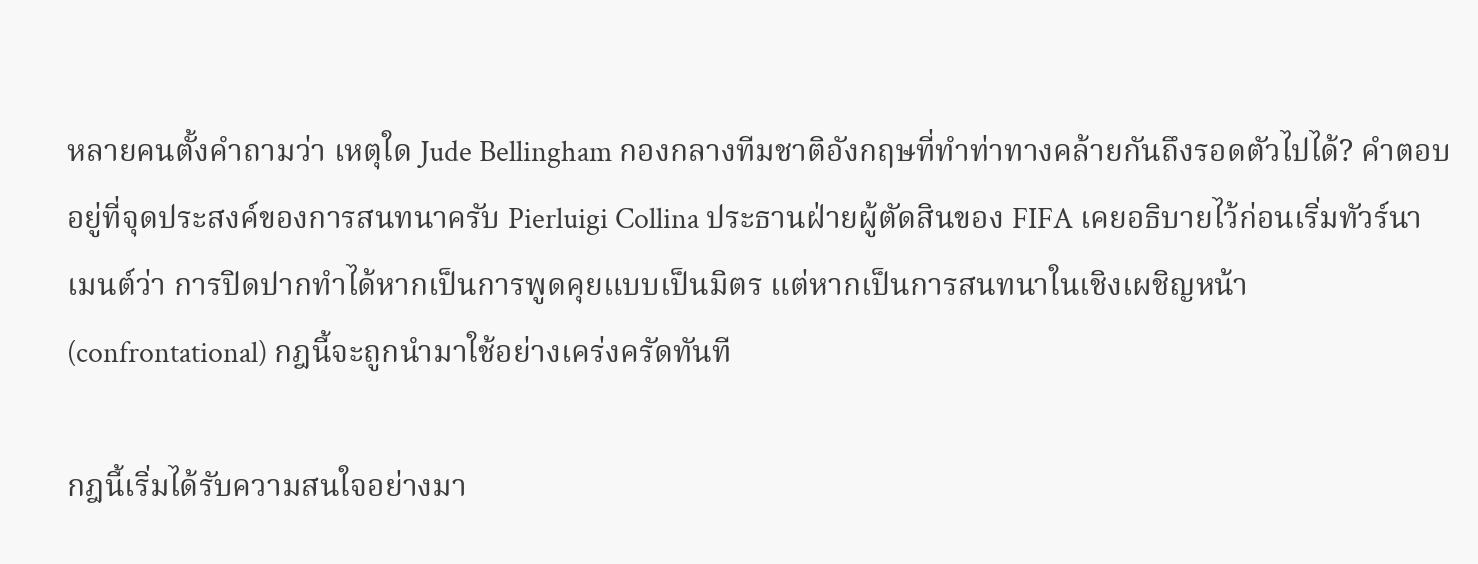หลายคนตั้งคำถามว่า เหตุใด Jude Bellingham กองกลางทีมชาติอังกฤษที่ทำท่าทางคล้ายกันถึงรอดตัวไปได้? คำตอบอยู่ที่จุดประสงค์ของการสนทนาครับ Pierluigi Collina ประธานฝ่ายผู้ตัดสินของ FIFA เคยอธิบายไว้ก่อนเริ่มทัวร์นาเมนต์ว่า การปิดปากทำได้หากเป็นการพูดคุยแบบเป็นมิตร แต่หากเป็นการสนทนาในเชิงเผชิญหน้า (confrontational) กฎนี้จะถูกนำมาใช้อย่างเคร่งครัดทันที

กฎนี้เริ่มได้รับความสนใจอย่างมา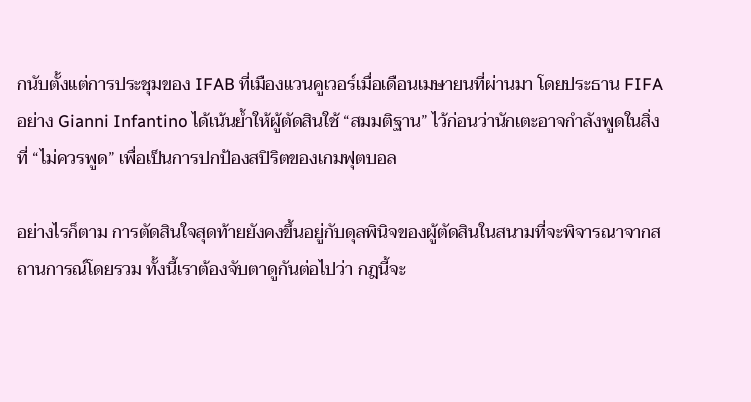กนับตั้งแต่การประชุมของ IFAB ที่เมืองแวนคูเวอร์เมื่อเดือนเมษายนที่ผ่านมา โดยประธาน FIFA อย่าง Gianni Infantino ได้เน้นย้ำให้ผู้ตัดสินใช้ “สมมติฐาน” ไว้ก่อนว่านักเตะอาจกำลังพูดในสิ่งที่ “ไม่ควรพูด” เพื่อเป็นการปกป้องสปิริตของเกมฟุตบอล

อย่างไรก็ตาม การตัดสินใจสุดท้ายยังคงขึ้นอยู่กับดุลพินิจของผู้ตัดสินในสนามที่จะพิจารณาจากสถานการณ์โดยรวม ทั้งนี้เราต้องจับตาดูกันต่อไปว่า กฎนี้จะ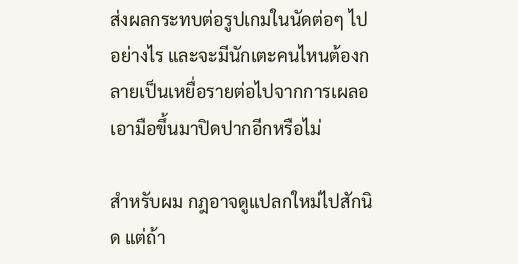ส่งผลกระทบต่อรูปเกมในนัดต่อๆ ไปอย่างไร และจะมีนักเตะคนไหนต้องกลายเป็นเหยื่อรายต่อไปจากการเผลอเอามือขึ้นมาปิดปากอีกหรือไม่

สำหรับผม กฎอาจดูแปลกใหม่ไปสักนิด แต่ถ้า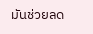มันช่วยลด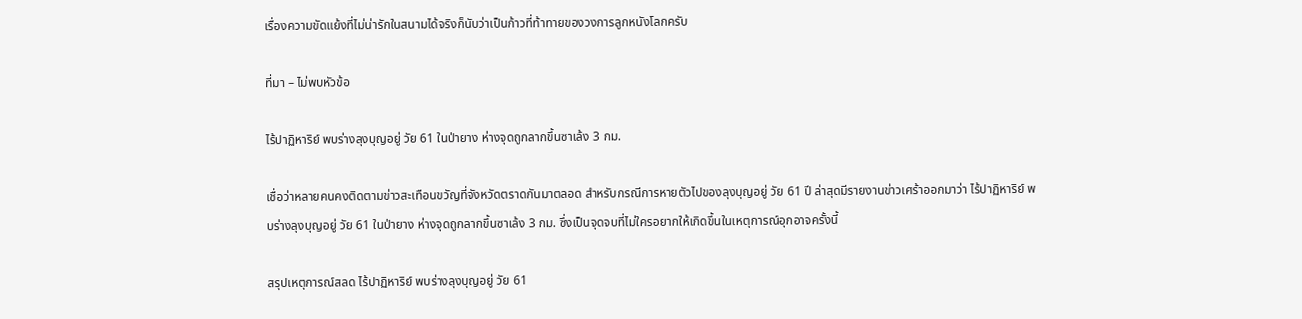เรื่องความขัดแย้งที่ไม่น่ารักในสนามได้จริงก็นับว่าเป็นก้าวที่ท้าทายของวงการลูกหนังโลกครับ

ที่มา – ไม่พบหัวข้อ

ไร้ปาฏิหาริย์ พบร่างลุงบุญอยู่ วัย 61 ในป่ายาง ห่างจุดถูกลากขึ้นซาเล้ง 3 กม.

เชื่อว่าหลายคนคงติดตามข่าวสะเทือนขวัญที่จังหวัดตราดกันมาตลอด สำหรับกรณีการหายตัวไปของลุงบุญอยู่ วัย 61 ปี ล่าสุดมีรายงานข่าวเศร้าออกมาว่า ไร้ปาฏิหาริย์ พบร่างลุงบุญอยู่ วัย 61 ในป่ายาง ห่างจุดถูกลากขึ้นซาเล้ง 3 กม. ซึ่งเป็นจุดจบที่ไม่ใครอยากให้เกิดขึ้นในเหตุการณ์อุกอาจครั้งนี้

สรุปเหตุการณ์สลด ไร้ปาฏิหาริย์ พบร่างลุงบุญอยู่ วัย 61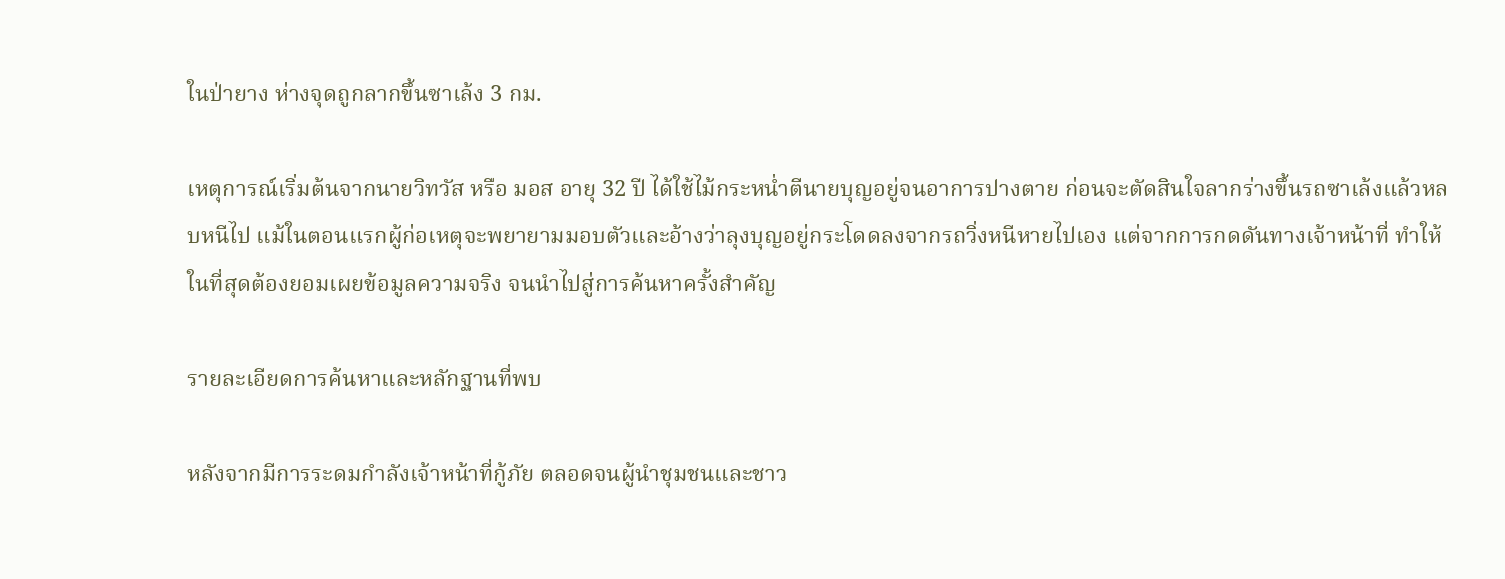ในป่ายาง ห่างจุดถูกลากขึ้นซาเล้ง 3 กม.

เหตุการณ์เริ่มต้นจากนายวิทวัส หรือ มอส อายุ 32 ปี ได้ใช้ไม้กระหน่ำตีนายบุญอยู่จนอาการปางตาย ก่อนจะตัดสินใจลากร่างขึ้นรถซาเล้งแล้วหลบหนีไป แม้ในตอนแรกผู้ก่อเหตุจะพยายามมอบตัวและอ้างว่าลุงบุญอยู่กระโดดลงจากรถวิ่งหนีหายไปเอง แต่จากการกดดันทางเจ้าหน้าที่ ทำให้ในที่สุดต้องยอมเผยข้อมูลความจริง จนนำไปสู่การค้นหาครั้งสำคัญ

รายละเอียดการค้นหาและหลักฐานที่พบ

หลังจากมีการระดมกำลังเจ้าหน้าที่กู้ภัย ตลอดจนผู้นำชุมชนและชาว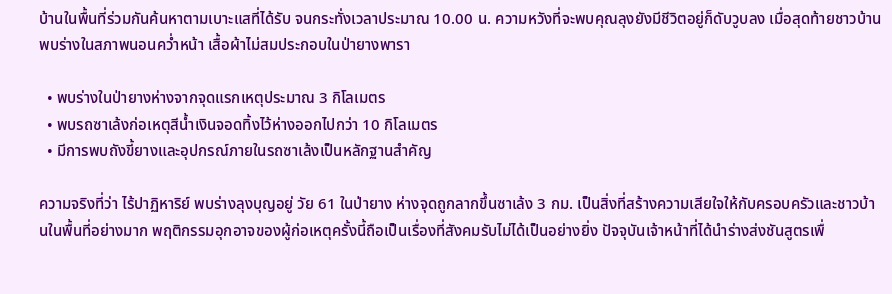บ้านในพื้นที่ร่วมกันค้นหาตามเบาะแสที่ได้รับ จนกระทั่งเวลาประมาณ 10.00 น. ความหวังที่จะพบคุณลุงยังมีชีวิตอยู่ก็ดับวูบลง เมื่อสุดท้ายชาวบ้านพบร่างในสภาพนอนคว่ำหน้า เสื้อผ้าไม่สมประกอบในป่ายางพารา

  • พบร่างในป่ายางห่างจากจุดแรกเหตุประมาณ 3 กิโลเมตร
  • พบรถซาเล้งก่อเหตุสีน้ำเงินจอดทิ้งไว้ห่างออกไปกว่า 10 กิโลเมตร
  • มีการพบถังขี้ยางและอุปกรณ์ภายในรถซาเล้งเป็นหลักฐานสำคัญ

ความจริงที่ว่า ไร้ปาฏิหาริย์ พบร่างลุงบุญอยู่ วัย 61 ในป่ายาง ห่างจุดถูกลากขึ้นซาเล้ง 3 กม. เป็นสิ่งที่สร้างความเสียใจให้กับครอบครัวและชาวบ้านในพื้นที่อย่างมาก พฤติกรรมอุกอาจของผู้ก่อเหตุครั้งนี้ถือเป็นเรื่องที่สังคมรับไม่ได้เป็นอย่างยิ่ง ปัจจุบันเจ้าหน้าที่ได้นำร่างส่งชันสูตรเพื่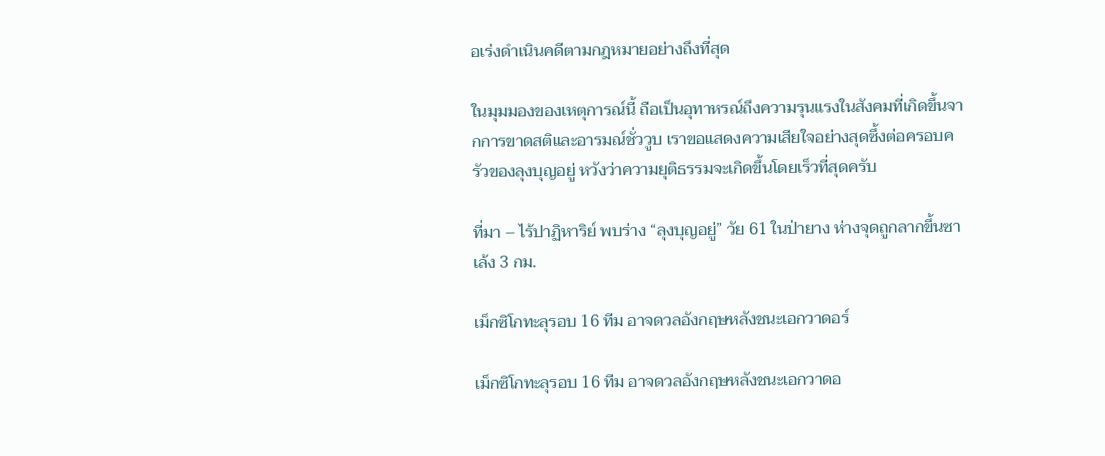อเร่งดำเนินคดีตามกฎหมายอย่างถึงที่สุด

ในมุมมองของเหตุการณ์นี้ ถือเป็นอุทาหรณ์ถึงความรุนแรงในสังคมที่เกิดขึ้นจากการขาดสติและอารมณ์ชั่ววูบ เราขอแสดงความเสียใจอย่างสุดซึ้งต่อครอบครัวของลุงบุญอยู่ หวังว่าความยุติธรรมจะเกิดขึ้นโดยเร็วที่สุดครับ

ที่มา – ไร้ปาฏิหาริย์ พบร่าง “ลุงบุญอยู่” วัย 61 ในป่ายาง ห่างจุดถูกลากขึ้นซาเล้ง 3 กม.

เม็กซิโกทะลุรอบ 16 ทีม อาจดวลอังกฤษหลังชนะเอกวาดอร์

เม็กซิโกทะลุรอบ 16 ทีม อาจดวลอังกฤษหลังชนะเอกวาดอ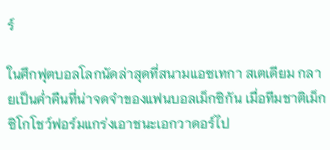ร์

ในศึกฟุตบอลโลกนัดล่าสุดที่สนามแอซเทกา สเตเดียม กลายเป็นค่ำคืนที่น่าจดจำของแฟนบอลเม็กซิกัน เมื่อทีมชาติเม็กซิโกโชว์ฟอร์มแกร่งเอาชนะเอกวาดอร์ไป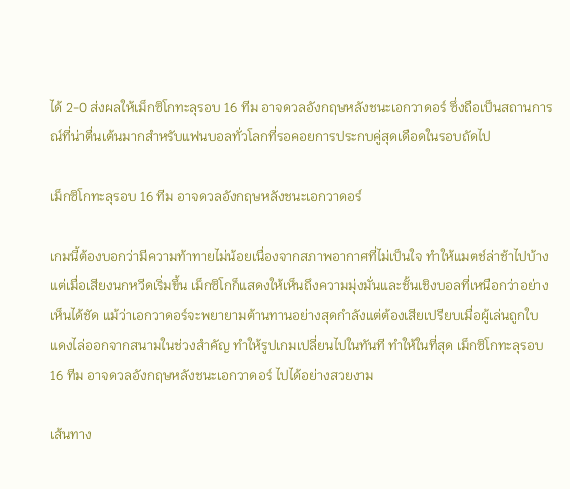ได้ 2-0 ส่งผลให้เม็กซิโกทะลุรอบ 16 ทีม อาจดวลอังกฤษหลังชนะเอกวาดอร์ ซึ่งถือเป็นสถานการณ์ที่น่าตื่นเต้นมากสำหรับแฟนบอลทั่วโลกที่รอคอยการประกบคู่สุดเดือดในรอบถัดไป

เม็กซิโกทะลุรอบ 16 ทีม อาจดวลอังกฤษหลังชนะเอกวาดอร์

เกมนี้ต้องบอกว่ามีความท้าทายไม่น้อยเนื่องจากสภาพอากาศที่ไม่เป็นใจ ทำให้แมตช์ล่าช้าไปบ้าง แต่เมื่อเสียงนกหวีดเริ่มขึ้น เม็กซิโกก็แสดงให้เห็นถึงความมุ่งมั่นและชั้นเชิงบอลที่เหนือกว่าอย่างเห็นได้ชัด แม้ว่าเอกวาดอร์จะพยายามต้านทานอย่างสุดกำลังแต่ต้องเสียเปรียบเมื่อผู้เล่นถูกใบแดงไล่ออกจากสนามในช่วงสำคัญ ทำให้รูปเกมเปลี่ยนไปในทันที ทำให้ในที่สุด เม็กซิโกทะลุรอบ 16 ทีม อาจดวลอังกฤษหลังชนะเอกวาดอร์ ไปได้อย่างสวยงาม

เส้นทาง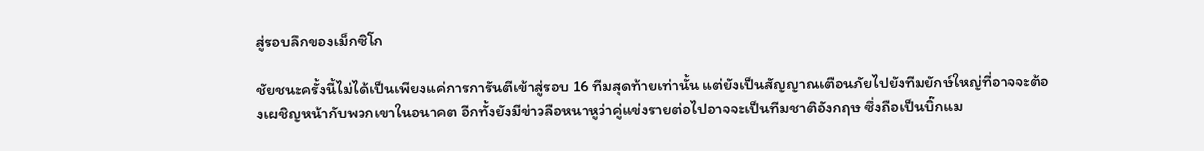สู่รอบลึกของเม็กซิโก

ชัยชนะครั้งนี้ไม่ได้เป็นเพียงแค่การการันตีเข้าสู่รอบ 16 ทีมสุดท้ายเท่านั้น แต่ยังเป็นสัญญาณเตือนภัยไปยังทีมยักษ์ใหญ่ที่อาจจะต้องเผชิญหน้ากับพวกเขาในอนาคต อีกทั้งยังมีข่าวลือหนาหูว่าคู่แข่งรายต่อไปอาจจะเป็นทีมชาติอังกฤษ ซึ่งถือเป็นบิ๊กแม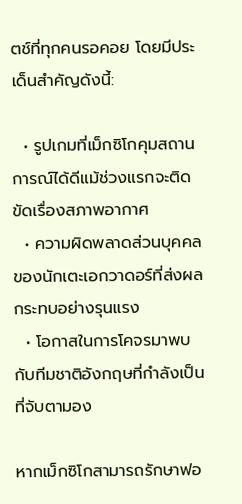ตช์ที่ทุกคนรอคอย โดยมีประเด็นสำคัญดังนี้:

  • รูปเกมที่เม็กซิโกคุมสถานการณ์ได้ดีแม้ช่วงแรกจะติดขัดเรื่องสภาพอากาศ
  • ความผิดพลาดส่วนบุคคลของนักเตะเอกวาดอร์ที่ส่งผลกระทบอย่างรุนแรง
  • โอกาสในการโคจรมาพบกับทีมชาติอังกฤษที่กำลังเป็นที่จับตามอง

หากเม็กซิโกสามารถรักษาฟอ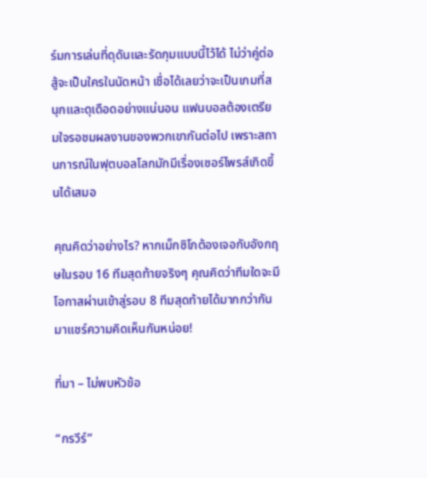ร์มการเล่นที่ดุดันและรัดกุมแบบนี้ไว้ได้ ไม่ว่าคู่ต่อสู้จะเป็นใครในนัดหน้า เชื่อได้เลยว่าจะเป็นเกมที่สนุกและดุเดือดอย่างแน่นอน แฟนบอลต้องเตรียมใจรอชมผลงานของพวกเขากันต่อไป เพราะสถานการณ์ในฟุตบอลโลกมักมีเรื่องเซอร์ไพรส์เกิดขึ้นได้เสมอ

คุณคิดว่าอย่างไร? หากเม็กซิโกต้องเจอกับอังกฤษในรอบ 16 ทีมสุดท้ายจริงๆ คุณคิดว่าทีมใดจะมีโอกาสผ่านเข้าสู่รอบ 8 ทีมสุดท้ายได้มากกว่ากัน มาแชร์ความคิดเห็นกันหน่อย!

ที่มา – ไม่พบหัวข้อ

“กรวีร์”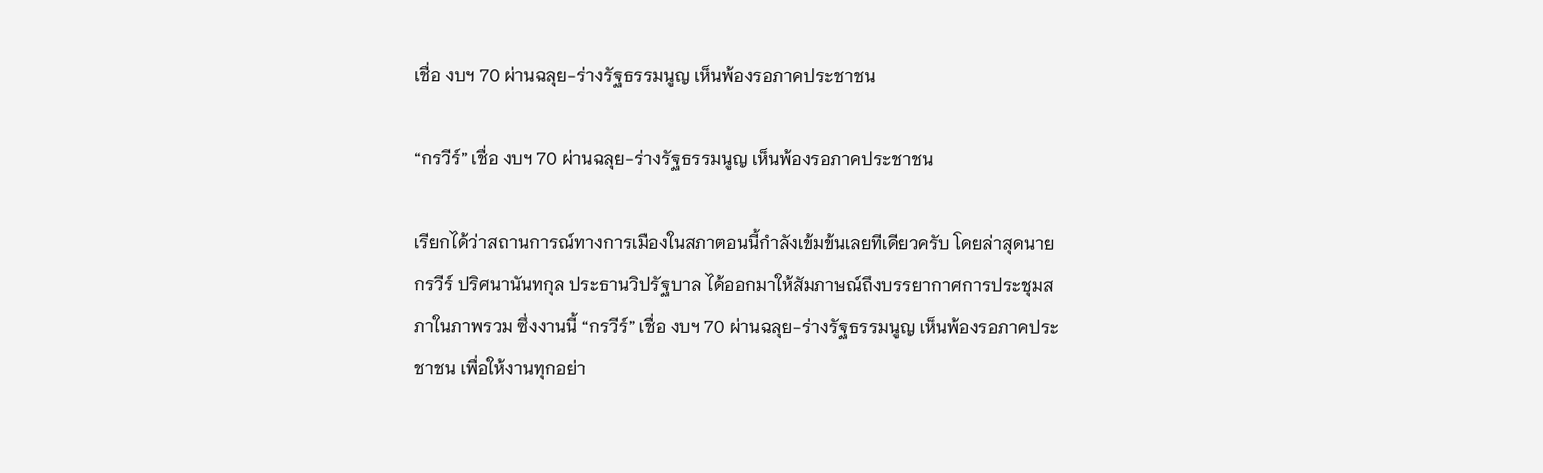เชื่อ งบฯ 70 ผ่านฉลุย-ร่างรัฐธรรมนูญ เห็นพ้องรอภาคประชาชน

“กรวีร์” เชื่อ งบฯ 70 ผ่านฉลุย-ร่างรัฐธรรมนูญ เห็นพ้องรอภาคประชาชน

เรียกได้ว่าสถานการณ์ทางการเมืองในสภาตอนนี้กำลังเข้มข้นเลยทีเดียวครับ โดยล่าสุดนายกรวีร์ ปริศนานันทกุล ประธานวิปรัฐบาล ได้ออกมาให้สัมภาษณ์ถึงบรรยากาศการประชุมสภาในภาพรวม ซึ่งงานนี้ “กรวีร์” เชื่อ งบฯ 70 ผ่านฉลุย-ร่างรัฐธรรมนูญ เห็นพ้องรอภาคประชาชน เพื่อให้งานทุกอย่า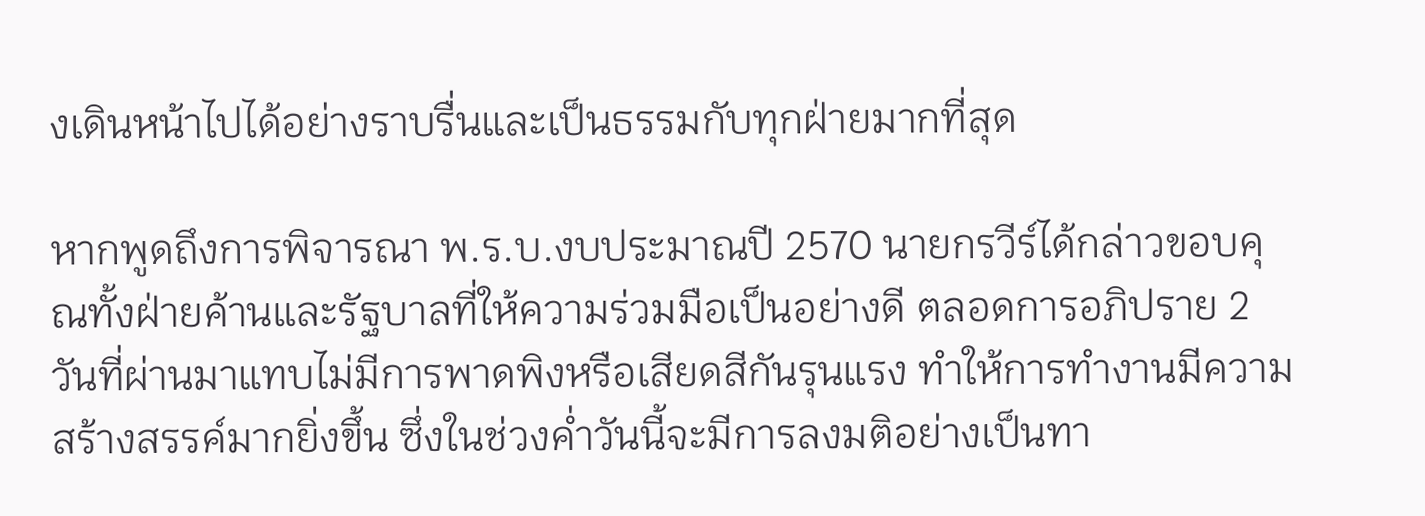งเดินหน้าไปได้อย่างราบรื่นและเป็นธรรมกับทุกฝ่ายมากที่สุด

หากพูดถึงการพิจารณา พ.ร.บ.งบประมาณปี 2570 นายกรวีร์ได้กล่าวขอบคุณทั้งฝ่ายค้านและรัฐบาลที่ให้ความร่วมมือเป็นอย่างดี ตลอดการอภิปราย 2 วันที่ผ่านมาแทบไม่มีการพาดพิงหรือเสียดสีกันรุนแรง ทำให้การทำงานมีความสร้างสรรค์มากยิ่งขึ้น ซึ่งในช่วงค่ำวันนี้จะมีการลงมติอย่างเป็นทา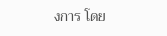งการ โดย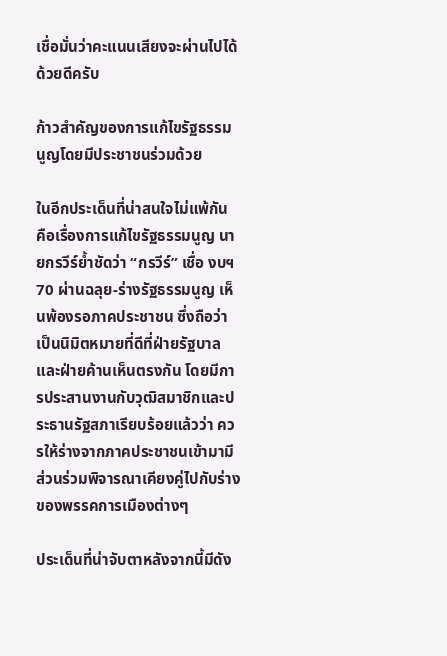เชื่อมั่นว่าคะแนนเสียงจะผ่านไปได้ด้วยดีครับ

ก้าวสำคัญของการแก้ไขรัฐธรรมนูญโดยมีประชาชนร่วมด้วย

ในอีกประเด็นที่น่าสนใจไม่แพ้กัน คือเรื่องการแก้ไขรัฐธรรมนูญ นายกรวีร์ย้ำชัดว่า “กรวีร์” เชื่อ งบฯ 70 ผ่านฉลุย-ร่างรัฐธรรมนูญ เห็นพ้องรอภาคประชาชน ซึ่งถือว่าเป็นนิมิตหมายที่ดีที่ฝ่ายรัฐบาลและฝ่ายค้านเห็นตรงกัน โดยมีการประสานงานกับวุฒิสมาชิกและประธานรัฐสภาเรียบร้อยแล้วว่า ควรให้ร่างจากภาคประชาชนเข้ามามีส่วนร่วมพิจารณาเคียงคู่ไปกับร่างของพรรคการเมืองต่างๆ

ประเด็นที่น่าจับตาหลังจากนี้มีดัง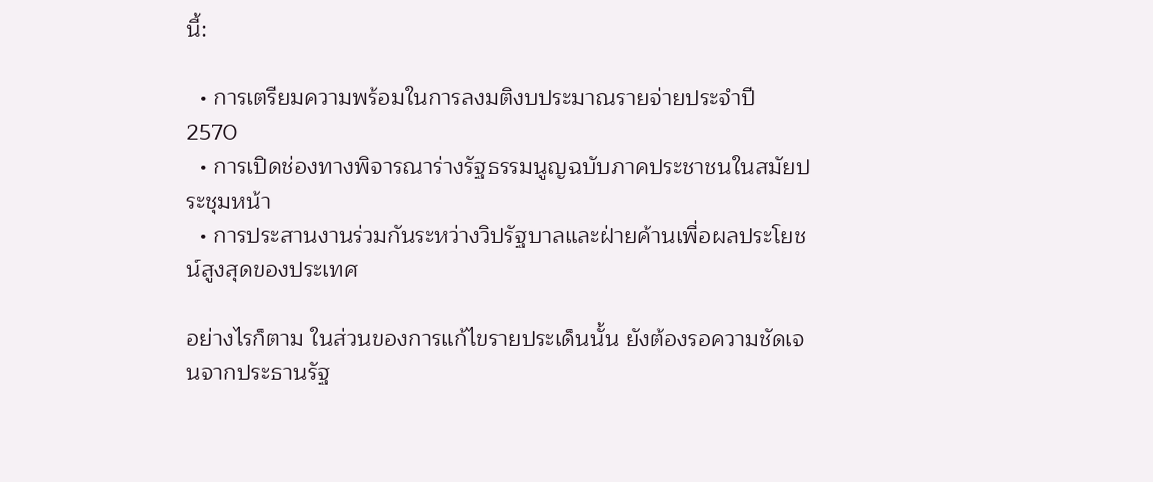นี้:

  • การเตรียมความพร้อมในการลงมติงบประมาณรายจ่ายประจำปี 2570
  • การเปิดช่องทางพิจารณาร่างรัฐธรรมนูญฉบับภาคประชาชนในสมัยประชุมหน้า
  • การประสานงานร่วมกันระหว่างวิปรัฐบาลและฝ่ายค้านเพื่อผลประโยชน์สูงสุดของประเทศ

อย่างไรก็ตาม ในส่วนของการแก้ไขรายประเด็นนั้น ยังต้องรอความชัดเจนจากประธานรัฐ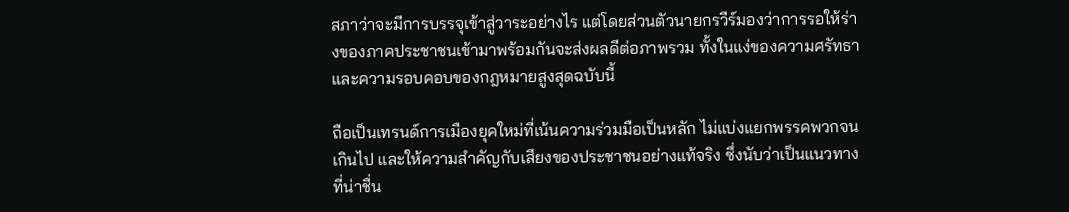สภาว่าจะมีการบรรจุเข้าสู่วาระอย่างไร แต่โดยส่วนตัวนายกรวีร์มองว่าการรอให้ร่างของภาคประชาชนเข้ามาพร้อมกันจะส่งผลดีต่อภาพรวม ทั้งในแง่ของความศรัทธาและความรอบคอบของกฎหมายสูงสุดฉบับนี้

ถือเป็นเทรนด์การเมืองยุคใหม่ที่เน้นความร่วมมือเป็นหลัก ไม่แบ่งแยกพรรคพวกจนเกินไป และให้ความสำคัญกับเสียงของประชาชนอย่างแท้จริง ซึ่งนับว่าเป็นแนวทางที่น่าชื่น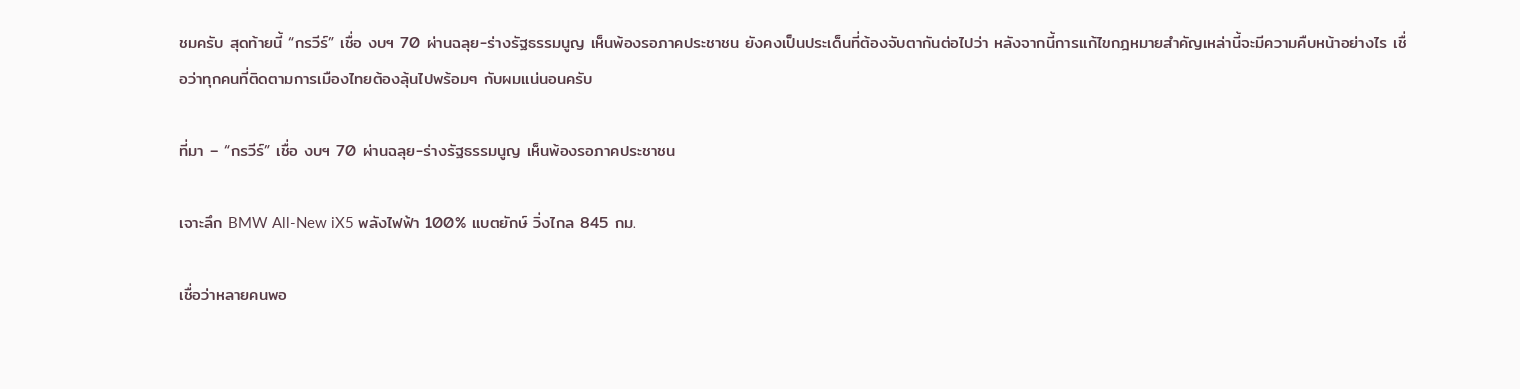ชมครับ สุดท้ายนี้ “กรวีร์” เชื่อ งบฯ 70 ผ่านฉลุย-ร่างรัฐธรรมนูญ เห็นพ้องรอภาคประชาชน ยังคงเป็นประเด็นที่ต้องจับตากันต่อไปว่า หลังจากนี้การแก้ไขกฎหมายสำคัญเหล่านี้จะมีความคืบหน้าอย่างไร เชื่อว่าทุกคนที่ติดตามการเมืองไทยต้องลุ้นไปพร้อมๆ กับผมแน่นอนครับ

ที่มา – “กรวีร์” เชื่อ งบฯ 70 ผ่านฉลุย-ร่างรัฐธรรมนูญ เห็นพ้องรอภาคประชาชน

เจาะลึก BMW All-New iX5 พลังไฟฟ้า 100% แบตยักษ์ วิ่งไกล 845 กม.

เชื่อว่าหลายคนพอ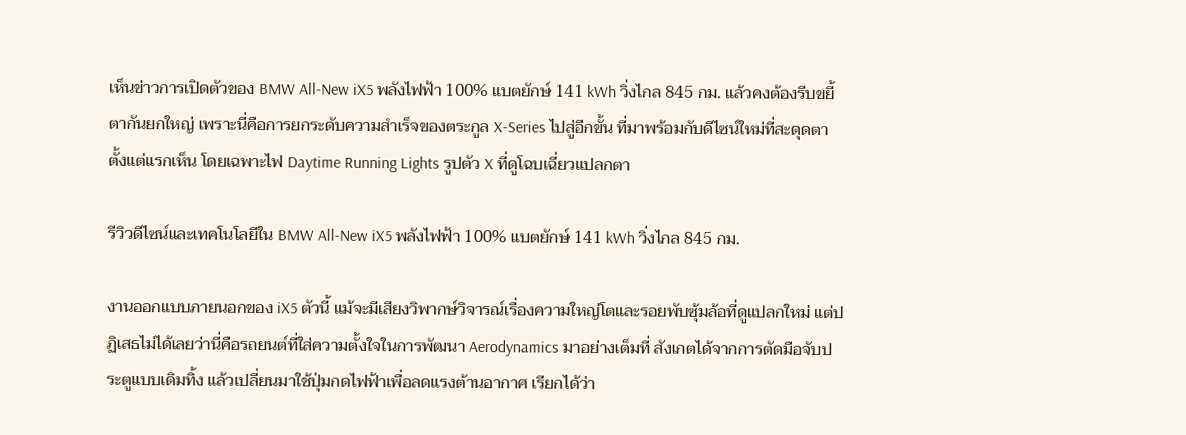เห็นข่าวการเปิดตัวของ BMW All-New iX5 พลังไฟฟ้า 100% แบตยักษ์ 141 kWh วิ่งไกล 845 กม. แล้วคงต้องรีบขยี้ตากันยกใหญ่ เพราะนี่คือการยกระดับความสำเร็จของตระกูล X-Series ไปสู่อีกขั้น ที่มาพร้อมกับดีไซน์ใหม่ที่สะดุดตาตั้งแต่แรกเห็น โดยเฉพาะไฟ Daytime Running Lights รูปตัว X ที่ดูโฉบเฉี่ยวแปลกตา

รีวิวดีไซน์และเทคโนโลยีใน BMW All-New iX5 พลังไฟฟ้า 100% แบตยักษ์ 141 kWh วิ่งไกล 845 กม.

งานออกแบบภายนอกของ iX5 ตัวนี้ แม้จะมีเสียงวิพากษ์วิจารณ์เรื่องความใหญ่โตและรอยพับซุ้มล้อที่ดูแปลกใหม่ แต่ปฏิเสธไม่ได้เลยว่านี่คือรถยนต์ที่ใส่ความตั้งใจในการพัฒนา Aerodynamics มาอย่างเต็มที่ สังเกตได้จากการตัดมือจับประตูแบบเดิมทิ้ง แล้วเปลี่ยนมาใช้ปุ่มกดไฟฟ้าเพื่อลดแรงต้านอากาศ เรียกได้ว่า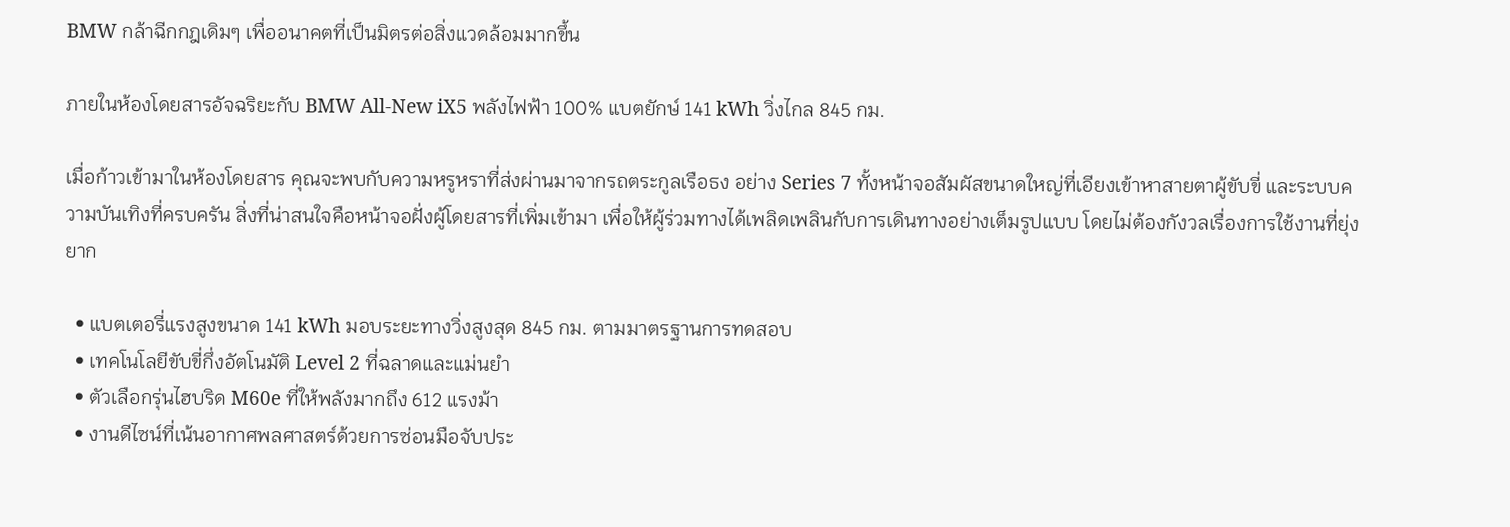BMW กล้าฉีกกฎเดิมๆ เพื่ออนาคตที่เป็นมิตรต่อสิ่งแวดล้อมมากขึ้น

ภายในห้องโดยสารอัจฉริยะกับ BMW All-New iX5 พลังไฟฟ้า 100% แบตยักษ์ 141 kWh วิ่งไกล 845 กม.

เมื่อก้าวเข้ามาในห้องโดยสาร คุณจะพบกับความหรูหราที่ส่งผ่านมาจากรถตระกูลเรือธง อย่าง Series 7 ทั้งหน้าจอสัมผัสขนาดใหญ่ที่เอียงเข้าหาสายตาผู้ขับขี่ และระบบความบันเทิงที่ครบครัน สิ่งที่น่าสนใจคือหน้าจอฝั่งผู้โดยสารที่เพิ่มเข้ามา เพื่อให้ผู้ร่วมทางได้เพลิดเพลินกับการเดินทางอย่างเต็มรูปแบบ โดยไม่ต้องกังวลเรื่องการใช้งานที่ยุ่งยาก

  • แบตเตอรี่แรงสูงขนาด 141 kWh มอบระยะทางวิ่งสูงสุด 845 กม. ตามมาตรฐานการทดสอบ
  • เทคโนโลยีขับขี่กึ่งอัตโนมัติ Level 2 ที่ฉลาดและแม่นยำ
  • ตัวเลือกรุ่นไฮบริด M60e ที่ให้พลังมากถึง 612 แรงม้า
  • งานดีไซน์ที่เน้นอากาศพลศาสตร์ด้วยการซ่อนมือจับประ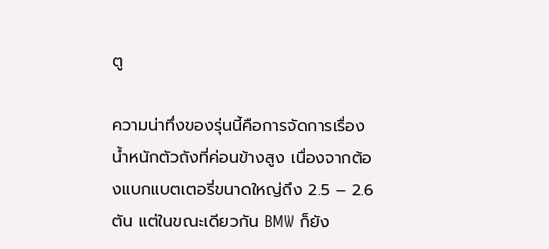ตู

ความน่าทึ่งของรุ่นนี้คือการจัดการเรื่องน้ำหนักตัวถังที่ค่อนข้างสูง เนื่องจากต้องแบกแบตเตอรี่ขนาดใหญ่ถึง 2.5 – 2.6 ตัน แต่ในขณะเดียวกัน BMW ก็ยัง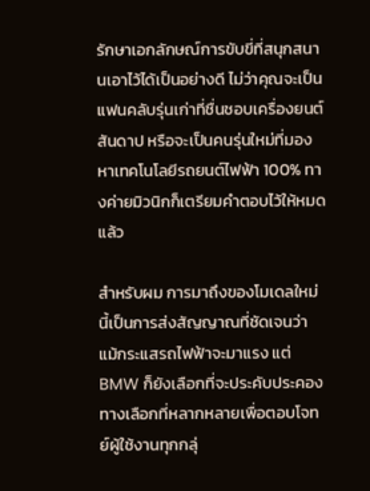รักษาเอกลักษณ์การขับขี่ที่สนุกสนานเอาไว้ได้เป็นอย่างดี ไม่ว่าคุณจะเป็นแฟนคลับรุ่นเก่าที่ชื่นชอบเครื่องยนต์สันดาป หรือจะเป็นคนรุ่นใหม่ที่มองหาเทคโนโลยีรถยนต์ไฟฟ้า 100% ทางค่ายมิวนิกก็เตรียมคำตอบไว้ให้หมดแล้ว

สำหรับผม การมาถึงของโมเดลใหม่นี้เป็นการส่งสัญญาณที่ชัดเจนว่า แม้กระแสรถไฟฟ้าจะมาแรง แต่ BMW ก็ยังเลือกที่จะประคับประคองทางเลือกที่หลากหลายเพื่อตอบโจทย์ผู้ใช้งานทุกกลุ่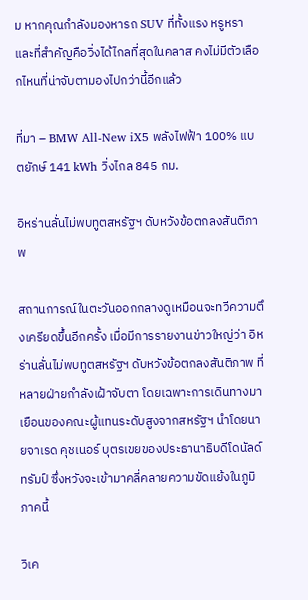ม หากคุณกำลังมองหารถ SUV ที่ทั้งแรง หรูหรา และที่สำคัญคือวิ่งได้ไกลที่สุดในคลาส คงไม่มีตัวเลือกไหนที่น่าจับตามองไปกว่านี้อีกแล้ว

ที่มา – BMW All-New iX5 พลังไฟฟ้า 100% แบตยักษ์ 141 kWh วิ่งไกล 845 กม.

อิหร่านลั่นไม่พบทูตสหรัฐฯ ดับหวังข้อตกลงสันติภาพ

สถานการณ์ในตะวันออกกลางดูเหมือนจะทวีความตึงเครียดขึ้นอีกครั้ง เมื่อมีการรายงานข่าวใหญ่ว่า อิหร่านลั่นไม่พบทูตสหรัฐฯ ดับหวังข้อตกลงสันติภาพ ที่หลายฝ่ายกำลังเฝ้าจับตา โดยเฉพาะการเดินทางมาเยือนของคณะผู้แทนระดับสูงจากสหรัฐฯ นำโดยนายจาเรด คุชเนอร์ บุตรเขยของประธานาธิบดีโดนัลด์ ทรัมป์ ซึ่งหวังจะเข้ามาคลี่คลายความขัดแย้งในภูมิภาคนี้

วิเค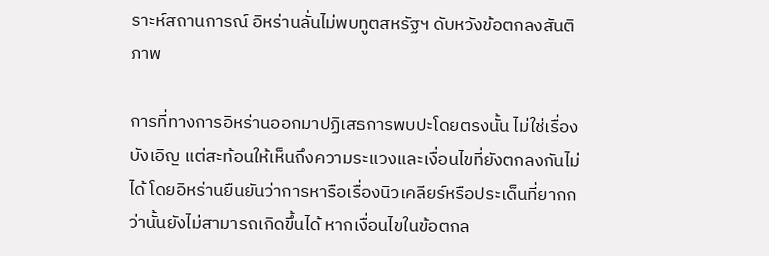ราะห์สถานการณ์ อิหร่านลั่นไม่พบทูตสหรัฐฯ ดับหวังข้อตกลงสันติภาพ

การที่ทางการอิหร่านออกมาปฏิเสธการพบปะโดยตรงนั้น ไม่ใช่เรื่องบังเอิญ แต่สะท้อนให้เห็นถึงความระแวงและเงื่อนไขที่ยังตกลงกันไม่ได้ โดยอิหร่านยืนยันว่าการหารือเรื่องนิวเคลียร์หรือประเด็นที่ยากกว่านั้นยังไม่สามารถเกิดขึ้นได้ หากเงื่อนไขในข้อตกล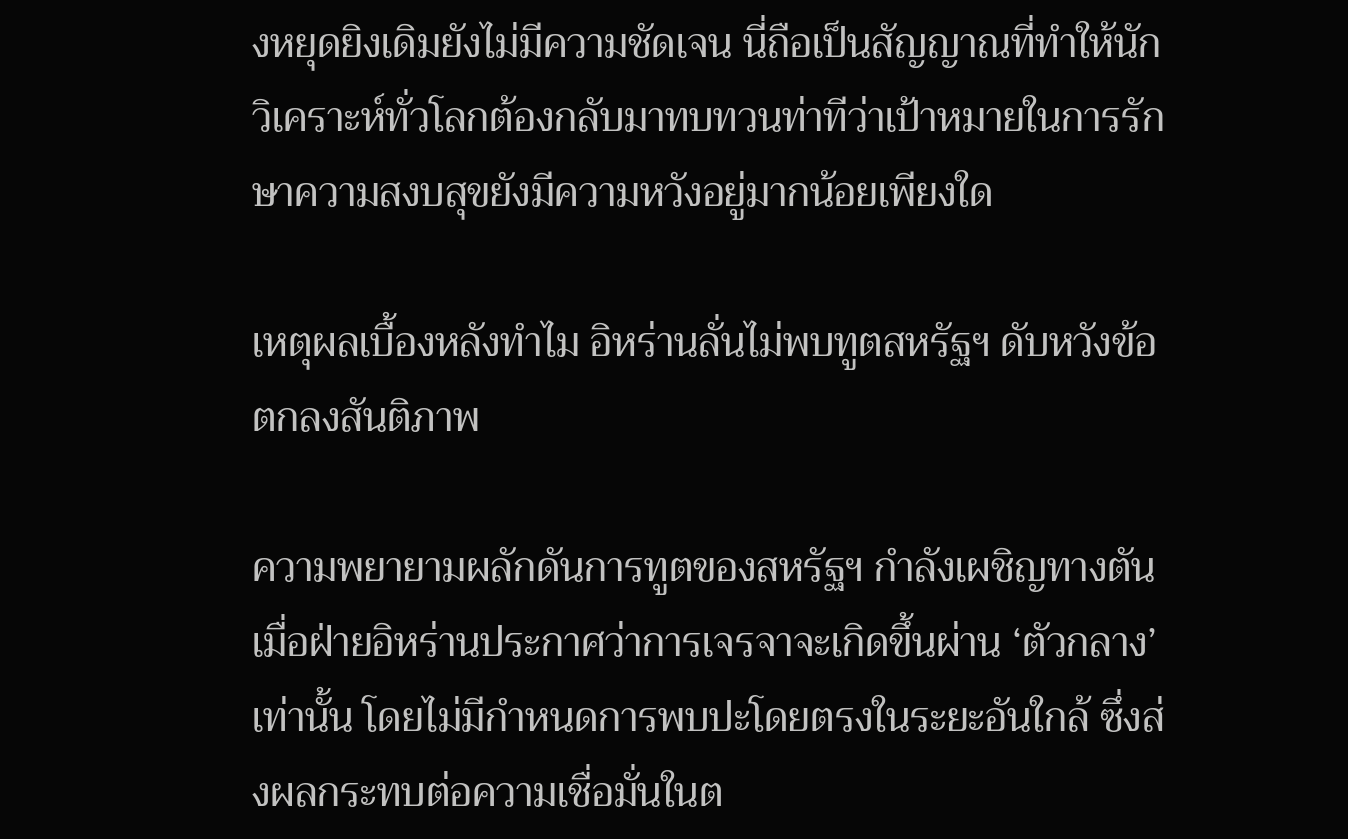งหยุดยิงเดิมยังไม่มีความชัดเจน นี่ถือเป็นสัญญาณที่ทำให้นักวิเคราะห์ทั่วโลกต้องกลับมาทบทวนท่าทีว่าเป้าหมายในการรักษาความสงบสุขยังมีความหวังอยู่มากน้อยเพียงใด

เหตุผลเบื้องหลังทำไม อิหร่านลั่นไม่พบทูตสหรัฐฯ ดับหวังข้อตกลงสันติภาพ

ความพยายามผลักดันการทูตของสหรัฐฯ กำลังเผชิญทางตัน เมื่อฝ่ายอิหร่านประกาศว่าการเจรจาจะเกิดขึ้นผ่าน ‘ตัวกลาง’ เท่านั้น โดยไม่มีกำหนดการพบปะโดยตรงในระยะอันใกล้ ซึ่งส่งผลกระทบต่อความเชื่อมั่นในต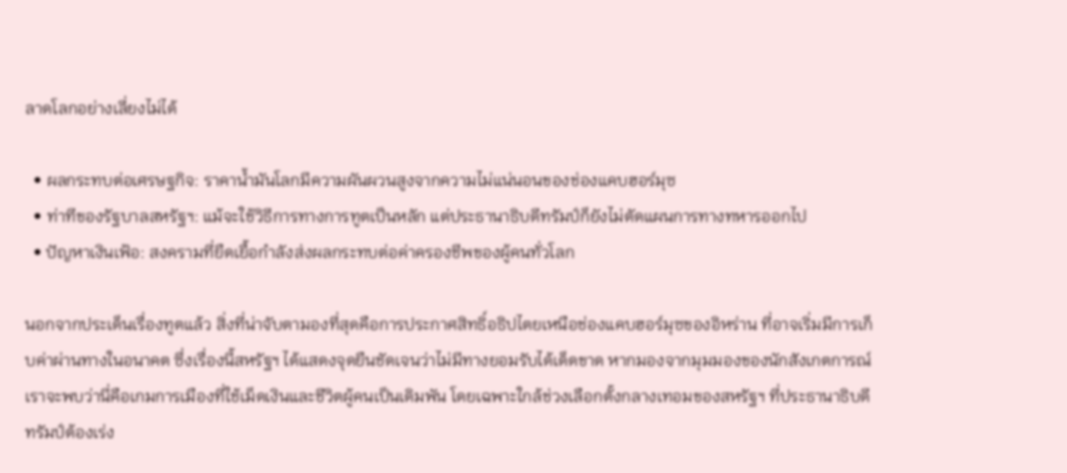ลาดโลกอย่างเลี่ยงไม่ได้

  • ผลกระทบต่อเศรษฐกิจ: ราคาน้ำมันโลกมีความผันผวนสูงจากความไม่แน่นอนของช่องแคบฮอร์มุซ
  • ท่าทีของรัฐบาลสหรัฐฯ: แม้จะใช้วิธีการทางการทูตเป็นหลัก แต่ประธานาธิบดีทรัมป์ก็ยังไม่ตัดแผนการทางทหารออกไป
  • ปัญหาเงินเฟ้อ: สงครามที่ยืดเยื้อกำลังส่งผลกระทบต่อค่าครองชีพของผู้คนทั่วโลก

นอกจากประเด็นเรื่องทูตแล้ว สิ่งที่น่าจับตามองที่สุดคือการประกาศสิทธิ์อธิปไตยเหนือช่องแคบฮอร์มุซของอิหร่าน ที่อาจเริ่มมีการเก็บค่าผ่านทางในอนาคต ซึ่งเรื่องนี้สหรัฐฯ ได้แสดงจุดยืนชัดเจนว่าไม่มีทางยอมรับได้เด็ดขาด หากมองจากมุมมองของนักสังเกตการณ์ เราจะพบว่านี่คือเกมการเมืองที่ใช้เม็ดเงินและชีวิตผู้คนเป็นเดิมพัน โดยเฉพาะใกล้ช่วงเลือกตั้งกลางเทอมของสหรัฐฯ ที่ประธานาธิบดีทรัมป์ต้องเร่ง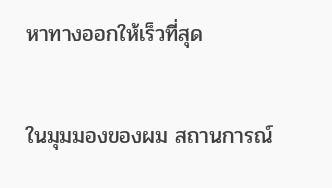หาทางออกให้เร็วที่สุด

ในมุมมองของผม สถานการณ์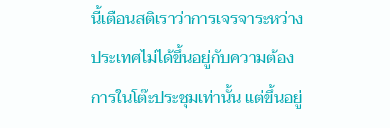นี้เตือนสติเราว่าการเจรจาระหว่างประเทศไม่ได้ขึ้นอยู่กับความต้องการในโต๊ะประชุมเท่านั้น แต่ขึ้นอยู่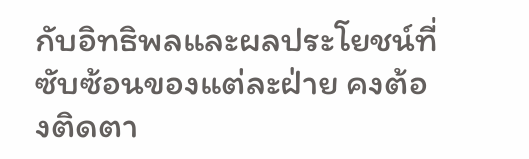กับอิทธิพลและผลประโยชน์ที่ซับซ้อนของแต่ละฝ่าย คงต้องติดตา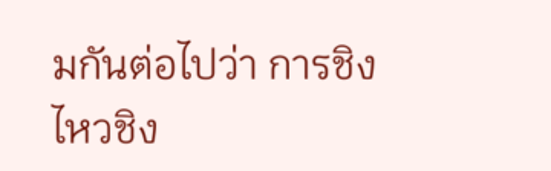มกันต่อไปว่า การชิงไหวชิง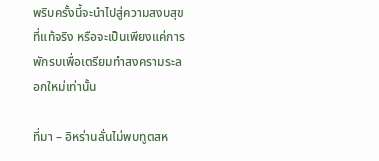พริบครั้งนี้จะนำไปสู่ความสงบสุขที่แท้จริง หรือจะเป็นเพียงแค่การพักรบเพื่อเตรียมทำสงครามระลอกใหม่เท่านั้น

ที่มา – อิหร่านลั่นไม่พบทูตสห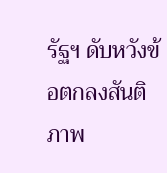รัฐฯ ดับหวังข้อตกลงสันติภาพ